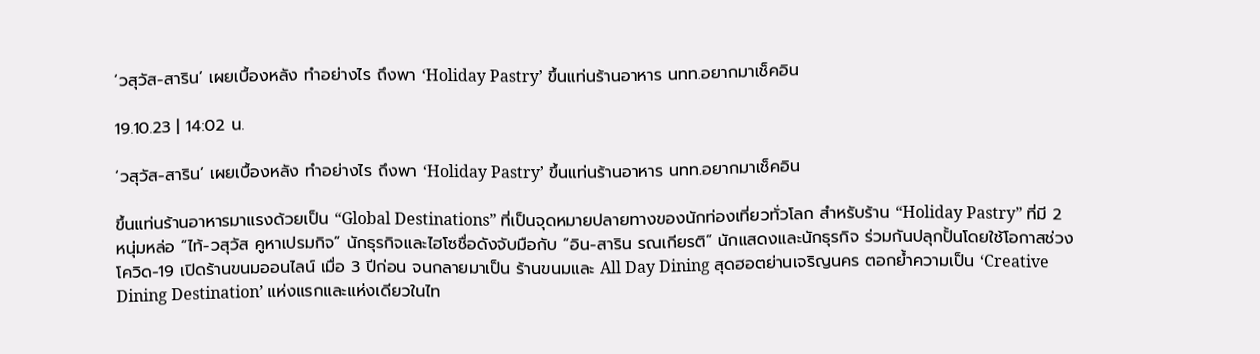‘วสุวัส-สาริน’ เผยเบื้องหลัง ทำอย่างไร ถึงพา ‘Holiday Pastry’ ขึ้นแท่นร้านอาหาร นทท.อยากมาเช็คอิน

19.10.23 | 14:02 น.

‘วสุวัส-สาริน’ เผยเบื้องหลัง ทำอย่างไร ถึงพา ‘Holiday Pastry’ ขึ้นแท่นร้านอาหาร นทท.อยากมาเช็คอิน

ขึ้นแท่นร้านอาหารมาแรงด้วยเป็น “Global Destinations” ที่เป็นจุดหมายปลายทางของนักท่องเที่ยวทั่วโลก สำหรับร้าน “Holiday Pastry” ที่มี 2 หนุ่มหล่อ “ไท้-วสุวัส คูหาเปรมกิจ” นักธุรกิจและไฮโซชื่อดังจับมือกับ “อิน-สาริน รณเกียรติ” นักแสดงและนักธุรกิจ ร่วมกันปลุกปั้นโดยใช้โอกาสช่วงโควิด-19 เปิดร้านขนมออนไลน์ เมื่อ 3 ปีก่อน จนกลายมาเป็น ร้านขนมและ All Day Dining สุดฮอตย่านเจริญนคร ตอกย้ำความเป็น ‘Creative Dining Destination’ แห่งแรกและแห่งเดียวในไท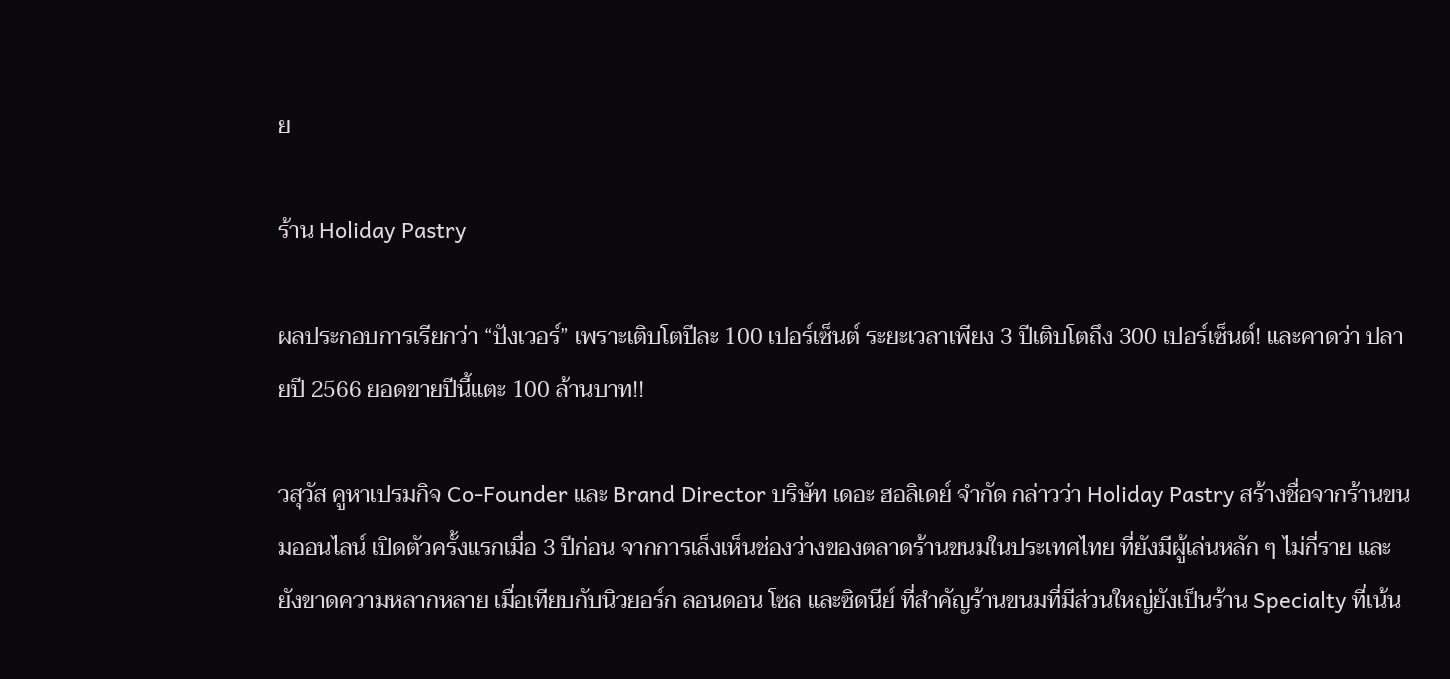ย

ร้าน Holiday Pastry

ผลประกอบการเรียกว่า “ปังเวอร์” เพราะเติบโตปีละ 100 เปอร์เซ็นต์ ระยะเวลาเพียง 3 ปีเติบโตถึง 300 เปอร์เซ็นต์! และคาดว่า ปลายปี 2566 ยอดขายปีนี้แตะ 100 ล้านบาท!!

วสุวัส คูหาเปรมกิจ Co-Founder และ Brand Director บริษัท เดอะ ฮอลิเดย์ จำกัด กล่าวว่า Holiday Pastry สร้างชื่อจากร้านขนมออนไลน์ เปิดตัวครั้งแรกเมื่อ 3 ปีก่อน จากการเล็งเห็นช่องว่างของตลาดร้านขนมในประเทศไทย ที่ยังมีผู้เล่นหลัก ๆ ไม่กี่ราย และยังขาดความหลากหลาย เมื่อเทียบกับนิวยอร์ก ลอนดอน โซล และซิดนีย์ ที่สำคัญร้านขนมที่มีส่วนใหญ่ยังเป็นร้าน Specialty ที่เน้น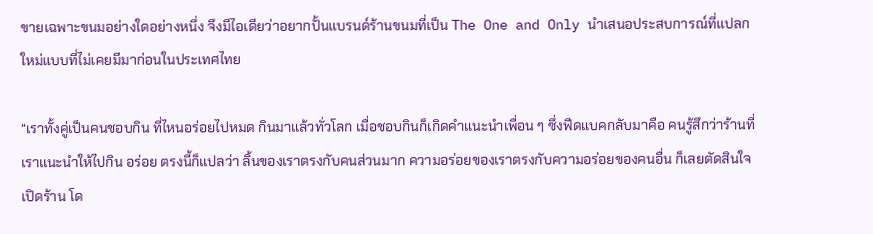ขายเฉพาะขนมอย่างใดอย่างหนึ่ง จึงมีไอเดียว่าอยากปั้นแบรนด์ร้านขนมที่เป็น The One and Only นำเสนอประสบการณ์ที่แปลกใหม่แบบที่ไม่เคยมีมาก่อนในประเทศไทย

“เราทั้งคู่เป็นคนชอบกิน ที่ไหนอร่อยไปหมด กินมาแล้วทั่วโลก เมื่อชอบกินก็เกิดคำแนะนำเพื่อน ๆ ซึ่งฟีดแบคกลับมาคือ คนรู้สึกว่าร้านที่เราแนะนำให้ไปกิน อร่อย ตรงนี้ก็แปลว่า ลิ้นของเราตรงกับคนส่วนมาก ความอร่อยของเราตรงกับความอร่อยของคนอื่น ก็เลยตัดสินใจเปิดร้าน โด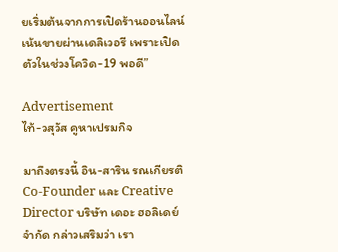ยเริ่มต้นจากการเปิดร้านออนไลน์ เน้นขายผ่านเดลิเวอรี เพราะเปิดตัวในช่วงโควิด-19 พอดี”

Advertisement
ไท้-วสุวัส คูหาเปรมกิจ

มาถึงตรงนี้ อิน-สาริน รณเกียรติ Co-Founder และ Creative Director บริษัท เดอะ ฮอลิเดย์ จำกัด กล่าวเสริมว่า เรา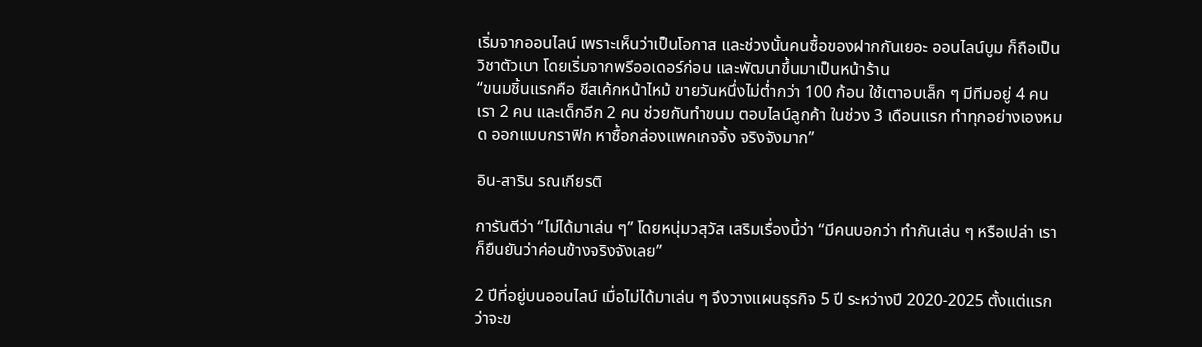เริ่มจากออนไลน์ เพราะเห็นว่าเป็นโอกาส และช่วงนั้นคนซื้อของฝากกันเยอะ ออนไลน์บูม ก็ถือเป็นวิชาตัวเบา โดยเริ่มจากพรีออเดอร์ก่อน และพัฒนาขึ้นมาเป็นหน้าร้าน
“ขนมชิ้นแรกคือ ชีสเค้กหน้าไหม้ ขายวันหนึ่งไม่ต่ำกว่า 100 ก้อน ใช้เตาอบเล็ก ๆ มีทีมอยู่ 4 คน เรา 2 คน และเด็กอีก 2 คน ช่วยกันทำขนม ตอบไลน์ลูกค้า ในช่วง 3 เดือนแรก ทำทุกอย่างเองหมด ออกแบบกราฟิก หาซื้อกล่องแพคเกจจิ้ง จริงจังมาก”

อิน-สาริน รณเกียรติ

การันตีว่า “ไม่ได้มาเล่น ๆ” โดยหนุ่มวสุวัส เสริมเรื่องนี้ว่า “มีคนบอกว่า ทำกันเล่น ๆ หรือเปล่า เราก็ยืนยันว่าค่อนข้างจริงจังเลย”

2 ปีที่อยู่บนออนไลน์ เมื่อไม่ได้มาเล่น ๆ จึงวางแผนธุรกิจ 5 ปี ระหว่างปี 2020-2025 ตั้งแต่แรกว่าจะข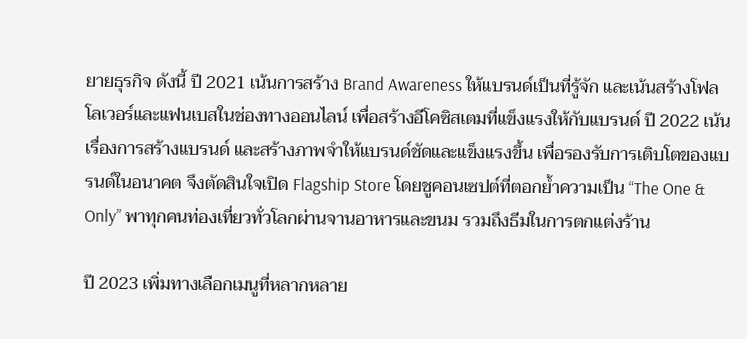ยายธุรกิจ ดังนี้ ปี 2021 เน้นการสร้าง Brand Awareness ให้แบรนด์เป็นที่รู้จัก และเน้นสร้างโฟลโลเวอร์และแฟนเบสในช่องทางออนไลน์ เพื่อสร้างอีโคซิสเตมที่แข็งแรงให้กับแบรนด์ ปี 2022 เน้นเรื่องการสร้างแบรนด์ และสร้างภาพจำให้แบรนด์ชัดและแข็งแรงขึ้น เพื่อรองรับการเติบโตของแบรนด์ในอนาคต จึงตัดสินใจเปิด Flagship Store โดยชูคอนเซปต์ที่ตอกย้ำความเป็น “The One & Only” พาทุกคนท่องเที่ยวทั่วโลกผ่านจานอาหารและขนม รวมถึงธีมในการตกแต่งร้าน

ปี 2023 เพิ่มทางเลือกเมนูที่หลากหลาย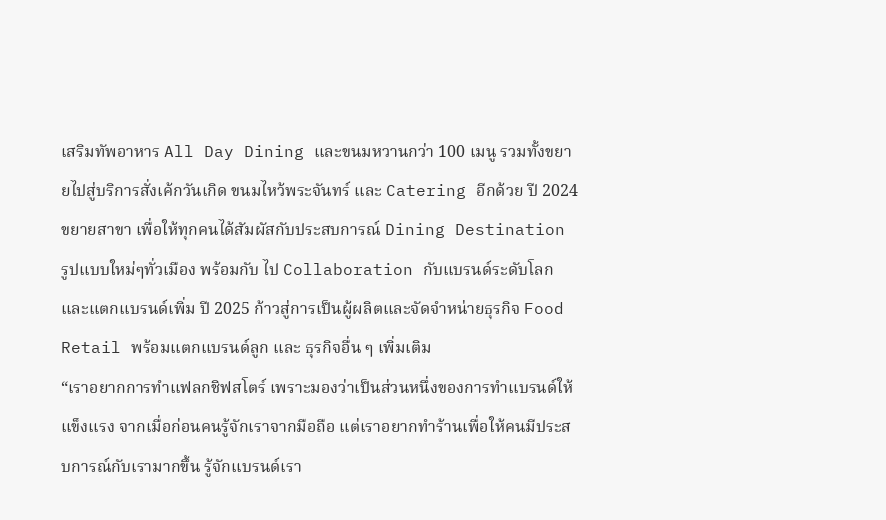เสริมทัพอาหาร All Day Dining และขนมหวานกว่า 100 เมนู รวมทั้งขยายไปสู่บริการสั่งเค้กวันเกิด ขนมไหว้พระจันทร์ และ Catering อีกด้วย ปี 2024 ขยายสาขา เพื่อให้ทุกคนได้สัมผัสกับประสบการณ์ Dining Destination รูปแบบใหม่ๆทั่วเมือง พร้อมกับ ไป Collaboration กับแบรนด์ระดับโลก และแตกแบรนด์เพิ่ม ปี 2025 ก้าวสู่การเป็นผู้ผลิตและจัดจำหน่ายธุรกิจ Food Retail พร้อมแตกแบรนด์ลูก และ ธุรกิจอื่น ๆ เพิ่มเติม
“เราอยากการทำแฟลกชิฟสโตร์ เพราะมองว่าเป็นส่วนหนึ่งของการทำแบรนด์ให้แข็งแรง จากเมื่อก่อนคนรู้จักเราจากมือถือ แต่เราอยากทำร้านเพื่อให้คนมีประสบการณ์กับเรามากขึ้น รู้จักแบรนด์เรา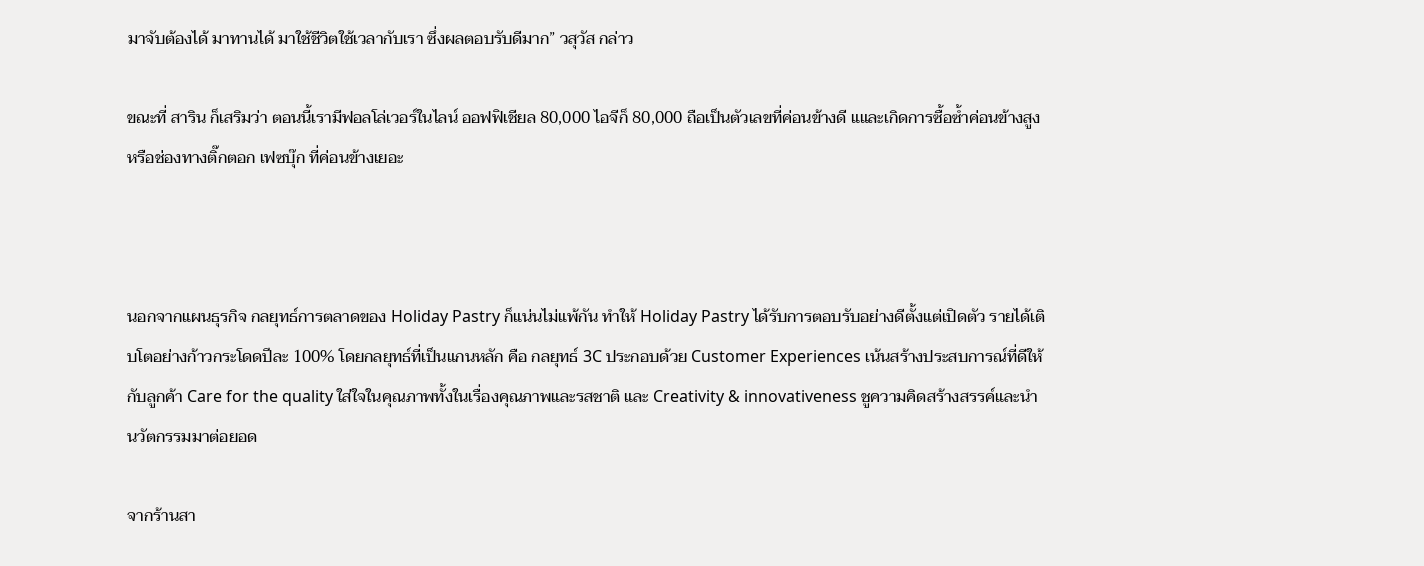มาจับต้องได้ มาทานได้ มาใช้ชีวิตใช้เวลากับเรา ซึ่งผลตอบรับดีมาก” วสุวัส กล่าว

ขณะที่ สาริน ก็เสริมว่า ตอนนี้เรามีฟอลโล่เวอร์ในไลน์ ออฟฟิเชียล 80,000 ไอจีก็ 80,000 ถือเป็นตัวเลขที่ค่อนข้างดี แและเกิดการซื้อซ้ำค่อนข้างสูง หรือช่องทางติ๊กตอก เฟซบุ๊ก ที่ค่อนข้างเยอะ



นอกจากแผนธุรกิจ กลยุทธ์การตลาดของ Holiday Pastry ก็แน่นไม่แพ้กัน ทำให้ Holiday Pastry ได้รับการตอบรับอย่างดีตั้งแต่เปิดตัว รายได้เติบโตอย่างก้าวกระโดดปีละ 100% โดยกลยุทธ์ที่เป็นแกนหลัก คือ กลยุทธ์ 3C ประกอบด้วย Customer Experiences เน้นสร้างประสบการณ์ที่ดีให้กับลูกค้า Care for the quality ใส่ใจในคุณภาพทั้งในเรื่องคุณภาพและรสชาติ และ Creativity & innovativeness ชูความคิดสร้างสรรค์และนำนวัตกรรมมาต่อยอด

จากร้านสา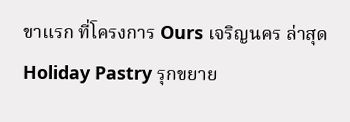ขาแรก ที่โครงการ Ours เจริญนคร ล่าสุด Holiday Pastry รุกขยาย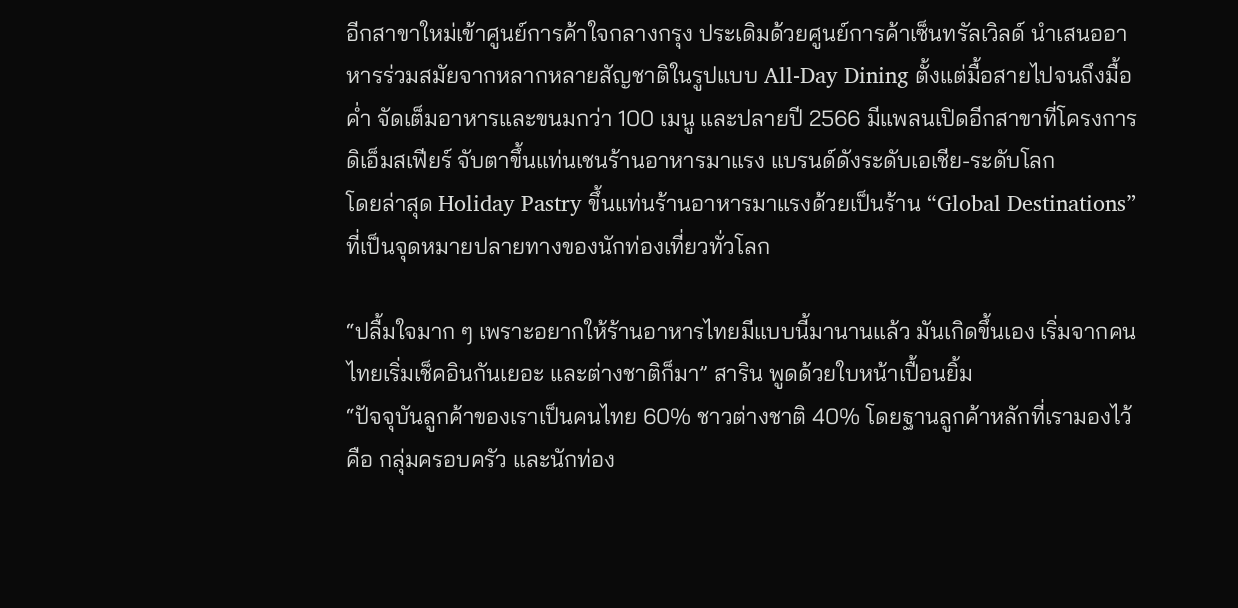อีกสาขาใหม่เข้าศูนย์การค้าใจกลางกรุง ประเดิมด้วยศูนย์การค้าเซ็นทรัลเวิลด์ นำเสนออาหารร่วมสมัยจากหลากหลายสัญชาติในรูปแบบ All-Day Dining ตั้งแต่มื้อสายไปจนถึงมื้อค่ำ จัดเต็มอาหารและขนมกว่า 100 เมนู และปลายปี 2566 มีแพลนเปิดอีกสาขาที่โครงการ ดิเอ็มสเฟียร์ จับตาขึ้นแท่นเชนร้านอาหารมาแรง แบรนด์ดังระดับเอเชีย-ระดับโลก
โดยล่าสุด Holiday Pastry ขึ้นแท่นร้านอาหารมาแรงด้วยเป็นร้าน “Global Destinations” ที่เป็นจุดหมายปลายทางของนักท่องเที่ยวทั่วโลก

“ปลื้มใจมาก ๆ เพราะอยากให้ร้านอาหารไทยมีแบบนี้มานานแล้ว มันเกิดขึ้นเอง เริ่มจากคนไทยเริ่มเช็คอินกันเยอะ และต่างชาติก็มา” สาริน พูดด้วยใบหน้าเปื้อนยิ้ม
“ปัจจุบันลูกค้าของเราเป็นคนไทย 60% ชาวต่างชาติ 40% โดยฐานลูกค้าหลักที่เรามองไว้ คือ กลุ่มครอบครัว และนักท่อง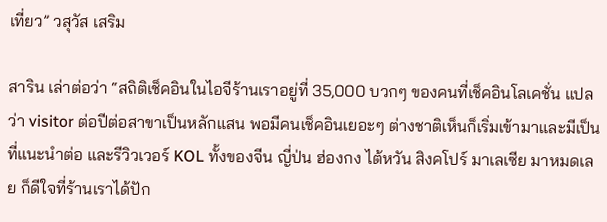เที่ยว” วสุวัส เสริม

สาริน เล่าต่อว่า “สถิติเช็คอินในไอจีร้านเราอยู่ที่ 35,000 บวกๆ ของคนที่เช็คอินโลเคชั่น แปลว่า visitor ต่อปีต่อสาขาเป็นหลักแสน พอมีคนเช็คอินเยอะๆ ต่างชาติเห็นก็เริ่มเข้ามาและมีเป็นที่แนะนำต่อ และรีวิวเวอร์ KOL ทั้งของจีน ญี่ป่น ฮ่องกง ไต้หวัน สิงคโปร์ มาเลเซีย มาหมดเลย ก็ดีใจที่ร้านเราได้ปัก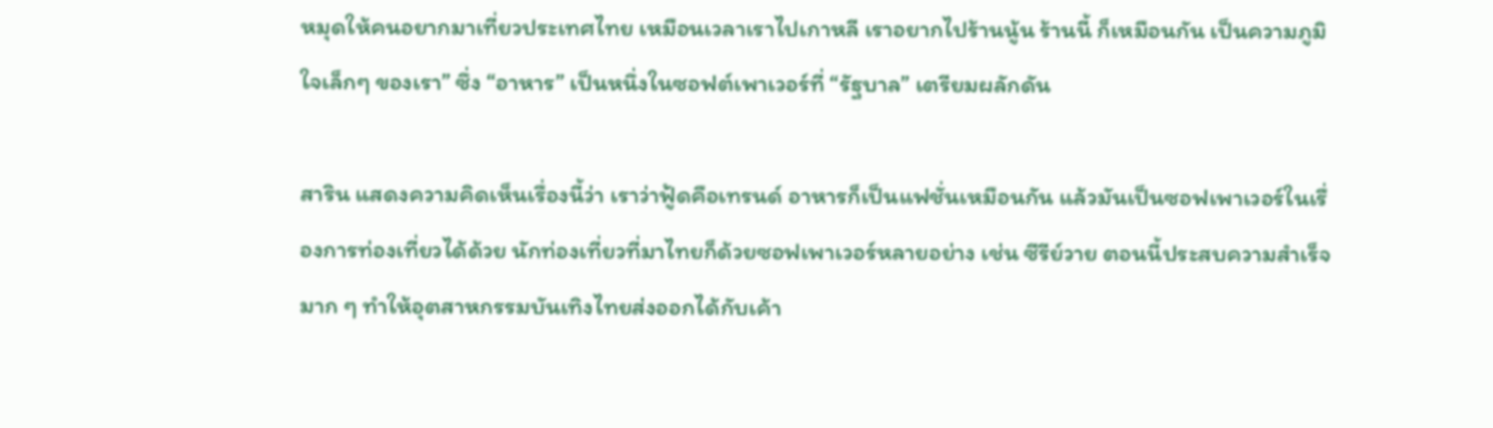หมุดให้คนอยากมาเที่ยวประเทศไทย เหมือนเวลาเราไปเกาหลี เราอยากไปร้านนู้น ร้านนี้ ก็เหมือนกัน เป็นความภูมิใจเล็กๆ ของเรา” ซึ่ง “อาหาร” เป็นหนึ่งในซอฟต์เพาเวอร์ที่ “รัฐบาล” เตรียมผลักดัน

สาริน แสดงความคิดเห็นเรื่องนี้ว่า เราว่าฟู้ดคือเทรนด์ อาหารก็เป็นแฟชั่นเหมือนกัน แล้วมันเป็นซอฟเพาเวอร์ในเรื่องการท่องเที่ยวได้ด้วย นักท่องเที่ยวที่มาไทยก็ด้วยซอฟเพาเวอร์หลายอย่าง เช่น ซีรีย์วาย ตอนนี้ประสบความสำเร็จมาก ๆ ทำให้อุตสาหกรรมบันเทิงไทยส่งออกได้กับเค้า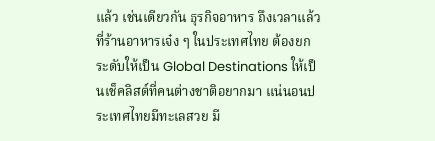แล้ว เช่นเดียวกัน ธุรกิจอาหาร ถึงเวลาแล้วที่ร้านอาหารเจ๋ง ๆ ในประเทศไทย ต้องยกระดับให้เป็น Global Destinations ให้เป็นเช็คลิสต์ที่คนต่างชาติอยากมา แน่นอนประเทศไทยมีทะเลสวย มี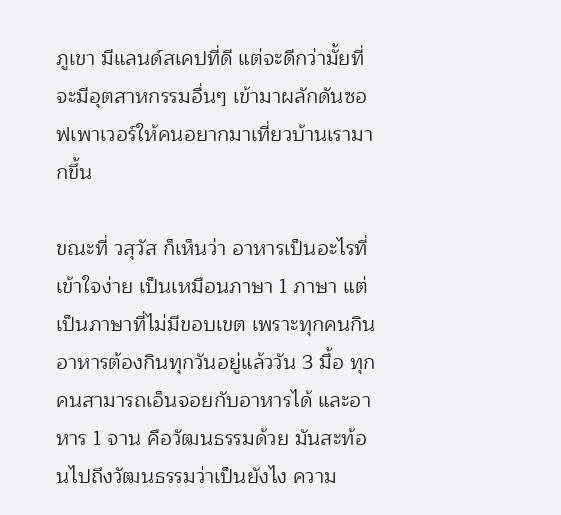ภูเขา มีแลนด์สเคปที่ดี แต่จะดีกว่ามั้ยที่จะมีอุตสาหกรรมอื่นๆ เข้ามาผลักดันซอฟเพาเวอร์ให้คนอยากมาเที่ยวบ้านเรามากขึ้น

ขณะที่ วสุวัส ก็เห็นว่า อาหารเป็นอะไรที่เข้าใจง่าย เป็นเหมือนภาษา 1 ภาษา แต่เป็นภาษาที่ไม่มีขอบเขต เพราะทุกคนกินอาหารต้องกินทุกวันอยู่แล้ววัน 3 มื้อ ทุกคนสามารถเอ็นจอยกับอาหารได้ และอาหาร 1 จาน คือวัฒนธรรมด้วย มันสะท้อนไปถึงวัฒนธรรมว่าเป็นยังไง ความ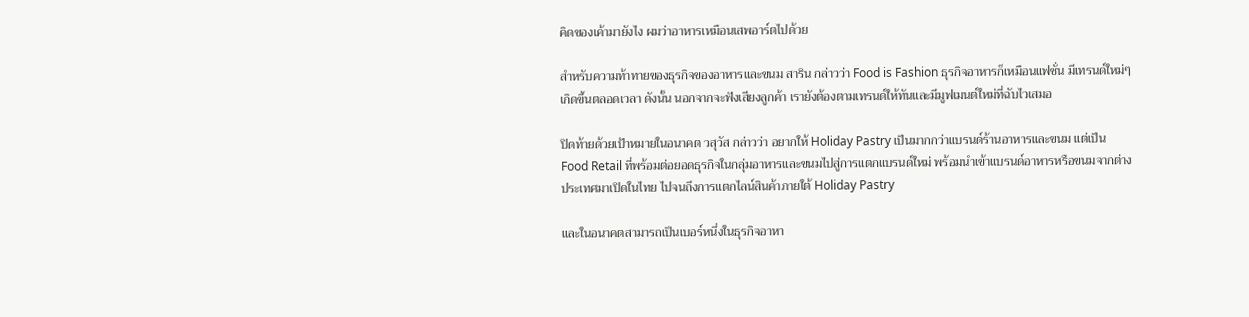คิดของเค้ามายังไง ผมว่าอาหารเหมือนเสพอาร์ตไปด้วย

สำหรับความท้าทายของธุรกิจของอาหารและขนม สาริน กล่าวว่า Food is Fashion ธุรกิจอาหารก็เหมือนแฟชั่น มีเทรนด์ใหม่ๆ เกิดขึ้นตลอดเวลา ดังนั้น นอกจากจะฟังเสียงลูกค้า เรายังต้องตามเทรนด์ให้ทันและมีมูฟเมนต์ใหม่ที่ฉับไวเสมอ

ปิดท้ายด้วยเป้าหมายในอนาคต วสุวัส กล่าวว่า อยากให้ Holiday Pastry เป็นมากกว่าแบรนด์ร้านอาหารและขนม แต่เป็น Food Retail ที่พร้อมต่อยอดธุรกิจในกลุ่มอาหารและขนมไปสู่การแตกแบรนด์ใหม่ พร้อมนำเข้าแบรนด์อาหารหรือขนมจากต่างประเทศมาเปิดในไทย ไปจนถึงการแตกไลน์สินค้าภายใต้ Holiday Pastry

และในอนาคตสามารถเป็นเบอร์หนึ่งในธุรกิจอาหา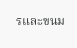รและขนม